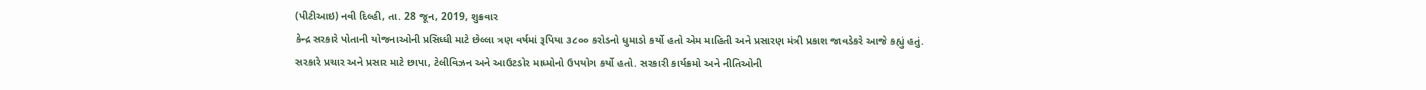(પીટીઆઇ) નવી દિલ્હી, તા. 28 જૂન, 2019, શુક્રવાર
કેન્દ્ર સરકારે પોતાની યોજનાઓની પ્રસિધ્ધી માટે છેલ્લા ત્રણ વર્ષમાં રૂપિયા ૩૮૦૦ કરોડનો ધુમાડો કર્યો હતો એમ માહિતી અને પ્રસારણ મંત્રી પ્રકાશ જાવડેકરે આજે કહ્યું હતું.
સરકારે પ્રચાર અને પ્રસાર માટે છાપા, ટેલીવિઝન અને આઉટડોર માધ્મોનો ઉપયોગ કર્યો હતો. સરકારી કાર્યક્રમો અને નીતિઓની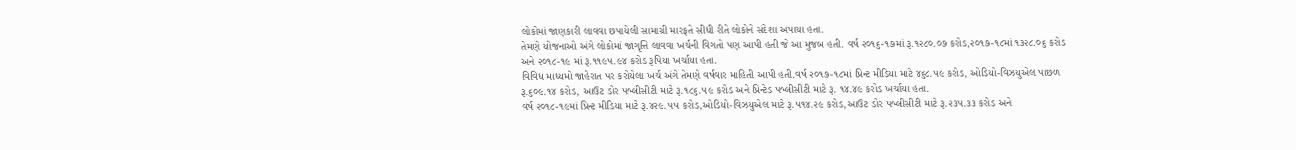લોકોમાં જાણકારી લાવવા છપાયેલી સામાગ્રી મારફતે સીધી રીતે લોકોને સંદેશા અપાયા હતા.
તેમણે યોજનાઓ અંગે લોકોમાં જાગૃત્તિ લાવવા ખર્ચની વિગતો પણ આપી હતી જે આ મુજબ હતી. વર્ષ ૨૦૧૬-૧૭માં રૂ.૧૨૮૦.૦૭ કરોડ,૨૦૧૭-૧૮માં ૧૩૨૮.૦૬ કરોડ અને ૨૦૧૮-૧૯ માં રૂ.૧૧૯૫.૯૪ કરોડ રૂપિયા ખર્ચાયા હતા.
વિવિધ માધ્યમો જાહેરાત પર કરોયેલા ખર્ચ અંગે તેમણે વર્ષવાર માહિતી આપી હતી.વર્ષ ૨૦૧૭-૧૮માં પ્રિન્ટ મીડિયા માટે ૪૬૮.૫૯ કરોડ, ઓડિયો-વિઝયુએલ પાછળ રૂ.૬૦૯.૧૪ કરોડ, આઉટ ડોર પબ્લીસીટી માટે રૂ.૧૮૬.૫૯ કરોડ અને પ્રિન્ટેડ પબ્લીસીટી માટે રૂ. ૧૪.૪૯ કરોડ ખર્ચાયા હતા.
વર્ષ ૨૦૧૮-૧૯માં પ્રિન્ટ મીડિયા માટે રૂ.૪૨૯.૫૫ કરોડ,ઓડિયો-વિઝયુએલ માટે રૂ.૫૧૪.૨૯ કરોડ,આઉટ ડોર પબ્લીસીટી માટે રૂ.૨૩૫.૩૩ કરોડ અને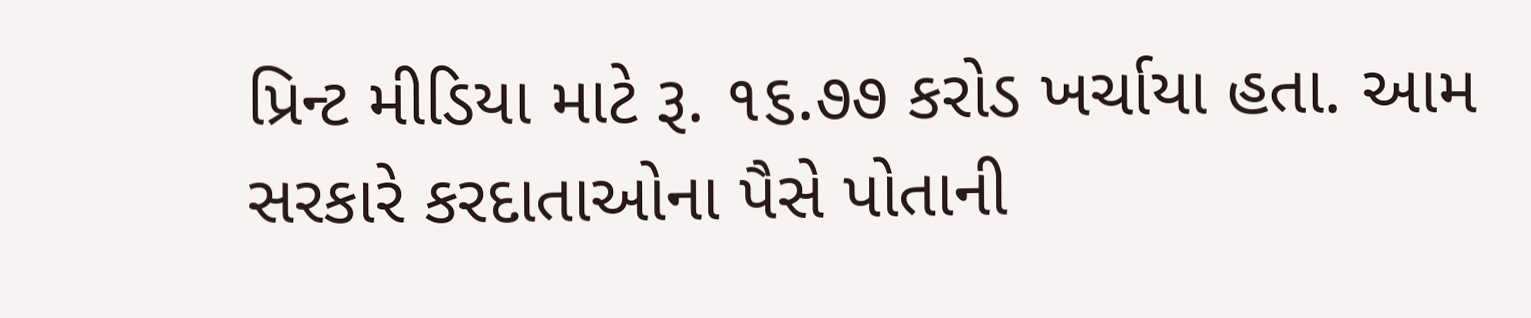પ્રિન્ટ મીડિયા માટે રૂ. ૧૬.૭૭ કરોડ ખર્ચાયા હતા. આમ સરકારે કરદાતાઓના પૈસે પોતાની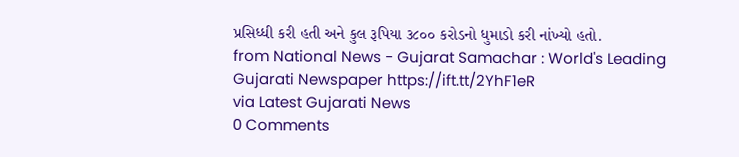પ્રસિધ્ધી કરી હતી અને કુલ રૂપિયા ૩૮૦૦ કરોડનો ધુમાડો કરી નાંખ્યો હતો.
from National News - Gujarat Samachar : World's Leading Gujarati Newspaper https://ift.tt/2YhF1eR
via Latest Gujarati News
0 Comments